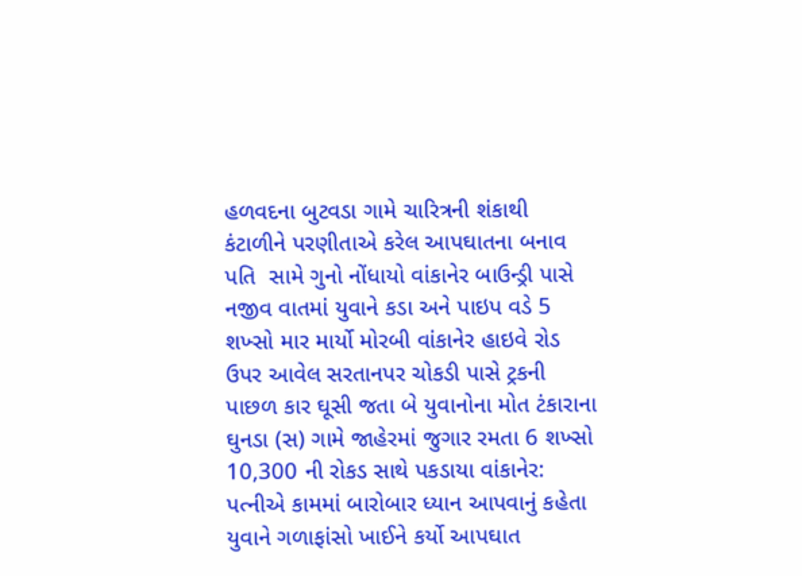હળવદના બુટવડા ગામે ચારિત્રની શંકાથી કંટાળીને પરણીતાએ કરેલ આપઘાતના બનાવ પતિ  સામે ગુનો નોંધાયો વાંકાનેર બાઉન્ડ્રી પાસે નજીવ વાતમાં યુવાને કડા અને પાઇપ વડે 5 શખ્સો માર માર્યો મોરબી વાંકાનેર હાઇવે રોડ ઉપર આવેલ સરતાનપર ચોકડી પાસે ટ્રકની પાછળ કાર ઘૂસી જતા બે યુવાનોના મોત ટંકારાના ઘુનડા (સ) ગામે જાહેરમાં જુગાર રમતા 6 શખ્સો 10,300 ની રોકડ સાથે પકડાયા વાંકાનેર: પત્નીએ કામમાં બારોબાર ધ્યાન આપવાનું કહેતા યુવાને ગળાફાંસો ખાઈને કર્યો આપઘાત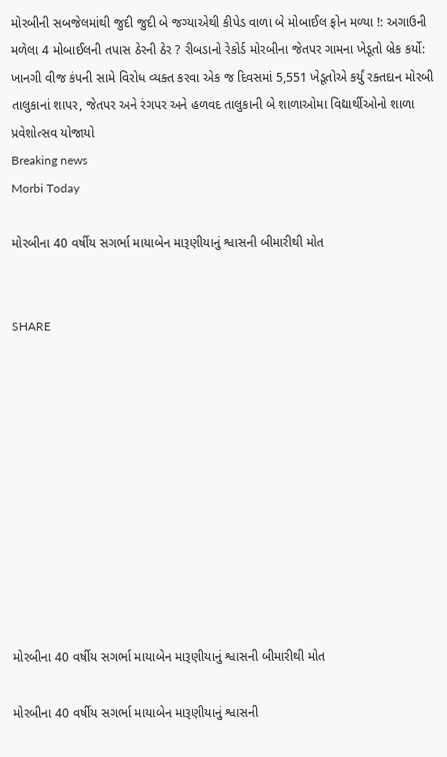મોરબીની સબજેલમાંથી જુદી જુદી બે જગ્યાએથી કીપેડ વાળા બે મોબાઈલ ફોન મળ્યા !: અગાઉની મળેલા 4 મોબાઈલની તપાસ ઠેરની ઠેર ? રીબડાનો રેકોર્ડ મોરબીના જેતપર ગામના ખેડૂતો બ્રેક કર્યો: ખાનગી વીજ કંપની સામે વિરોધ વ્યક્ત કરવા એક જ દિવસમાં 5,551 ખેડૂતોએ કર્યું રક્તદાન મોરબી તાલુકાનાં શાપર, જેતપર અને રંગપર અને હળવદ તાલુકાની બે શાળાઓમા વિદ્યાર્થીઓનો શાળા પ્રવેશોત્સવ યોજાયો
Breaking news
Morbi Today

મોરબીના 40 વર્ષીય સગર્ભા માયાબેન મારૂણીયાનું શ્વાસની બીમારીથી મોત


SHARE











મોરબીના 40 વર્ષીય સગર્ભા માયાબેન મારૂણીયાનું શ્વાસની બીમારીથી મોત

મોરબીના 40 વર્ષીય સગર્ભા માયાબેન મારૂણીયાનું શ્વાસની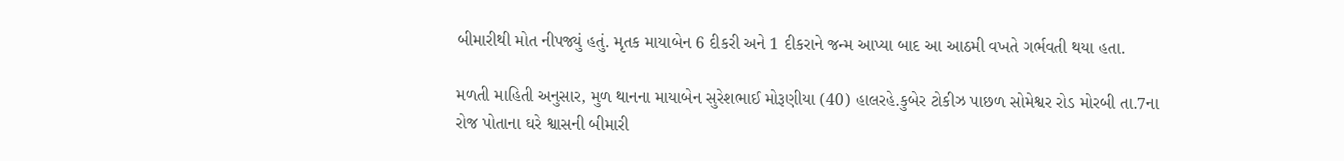બીમારીથી મોત નીપજ્યું હતું. મૃતક માયાબેન 6 દીકરી અને 1 દીકરાને જન્મ આપ્યા બાદ આ આઠમી વખતે ગર્ભવતી થયા હતા.

મળતી માહિતી અનુસાર, મુળ થાનના માયાબેન સુરેશભાઈ મોરૂણીયા (40) હાલરહે.કુબેર ટોકીઝ પાછળ સોમેશ્વર રોડ મોરબી તા.7ના રોજ પોતાના ઘરે શ્વાસની બીમારી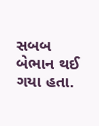સબબ બેભાન થઈ ગયા હતા.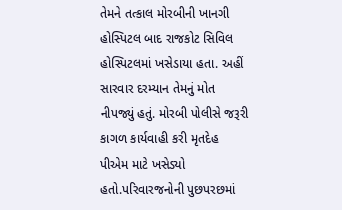તેમને તત્કાલ મોરબીની ખાનગી હોસ્પિટલ બાદ રાજકોટ સિવિલ હોસ્પિટલમાં ખસેડાયા હતા. અહીં સારવાર દરમ્યાન તેમનું મોત નીપજ્યું હતું. મોરબી પોલીસે જરૂરી કાગળ કાર્યવાહી કરી મૃતદેહ પીએમ માટે ખસેડ્યો હતો.પરિવારજનોની પુછપરછમાં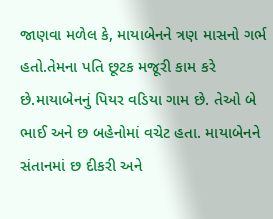જાણવા મળેલ કે, માયાબેનને ત્રણ માસનો ગર્ભ હતો.તેમના પતિ છૂટક મજૂરી કામ કરે છે.માયાબેનનું પિયર વડિયા ગામ છે. તેઓ બે ભાઈ અને છ બહેનોમાં વચેટ હતા. માયાબેનને સંતાનમાં છ દીકરી અને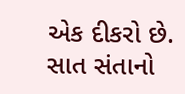એક દીકરો છે. સાત સંતાનો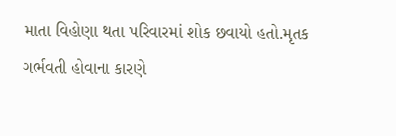માતા વિહોણા થતા પરિવારમાં શોક છવાયો હતો.મૃતક ગર્ભવતી હોવાના કારણે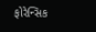ફોરેન્સિક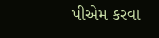પીએમ કરવા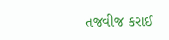તજવીજ કરાઈ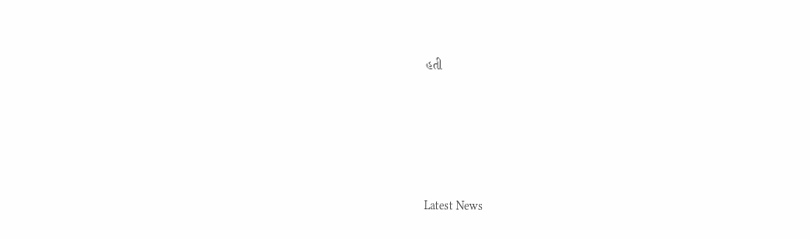હતી






Latest News